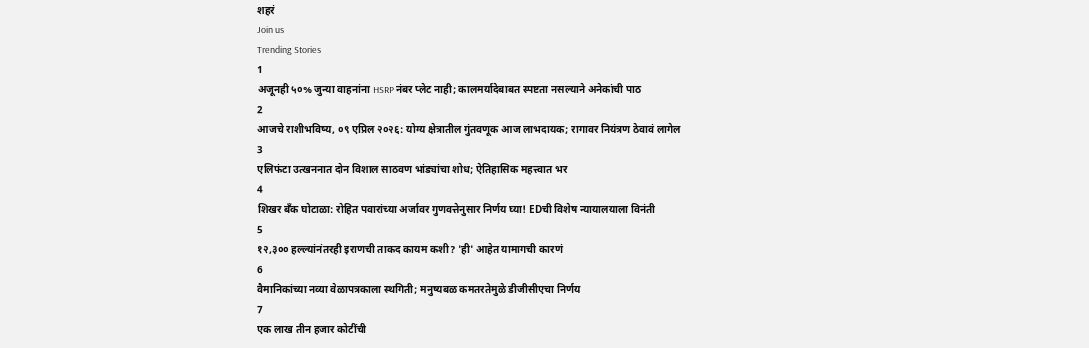शहरं
Join us
Trending Stories
1
अजूनही ५०% जुन्या वाहनांना HSRP नंबर प्लेट नाही; कालमर्यादेबाबत स्पष्टता नसल्याने अनेकांची पाठ
2
आजचे राशीभविष्य, ०९ एप्रिल २०२६: योग्य क्षेत्रातील गुंतवणूक आज लाभदायक; रागावर नियंत्रण ठेवावं लागेल
3
एलिफंटा उत्खननात दोन विशाल साठवण भांड्यांचा शोध; ऐतिहासिक महत्त्वात भर
4
शिखर बँक घोटाळा: रोहित पवारांच्या अर्जावर गुणवत्तेनुसार निर्णय घ्या! EDची विशेष न्यायालयाला विनंती
5
१२,३०० हल्ल्यांनंतरही इराणची ताकद कायम कशी? 'ही' आहेत यामागची कारणं
6
वैमानिकांच्या नव्या वेळापत्रकाला स्थगिती; मनुष्यबळ कमतरतेमुळे डीजीसीएचा निर्णय
7
एक लाख तीन हजार कोटींची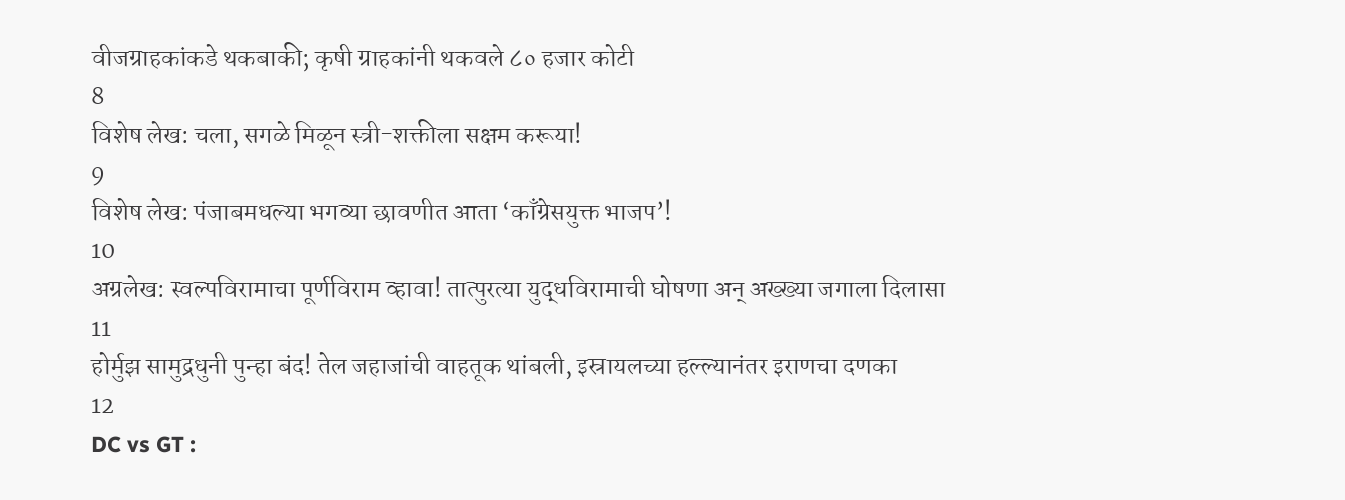वीजग्राहकांकडे थकबाकी; कृषी ग्राहकांनी थकवले ८० हजार कोटी
8
विशेष लेख: चला, सगळे मिळून स्त्री-शक्तीला सक्षम करूया!
9
विशेष लेख: पंजाबमधल्या भगव्या छावणीत आता ‘काँग्रेसयुक्त भाजप’!
10
अग्रलेख: स्वल्पविरामाचा पूर्णविराम व्हावा! तात्पुरत्या युद्धविरामाची घोषणा अन् अख्ख्या जगाला दिलासा
11
होर्मुझ सामुद्रधुनी पुन्हा बंद! तेल जहाजांची वाहतूक थांबली, इस्रायलच्या हल्ल्यानंतर इराणचा दणका
12
DC vs GT :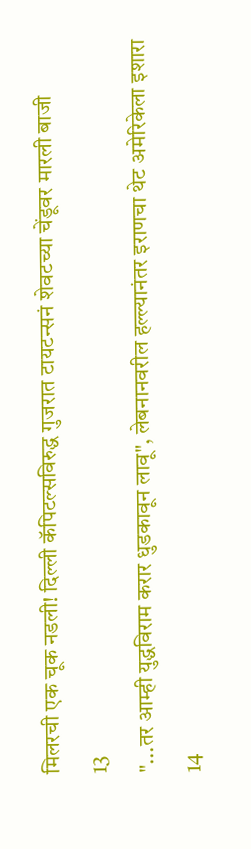मिलरची एक चूक नडली! दिल्ली कॅपिटल्सविरुद्ध गुजरात टायटन्सनं शेवटच्या चेंडूवर मारली बाजी
13
"...तर आम्ही युद्धविराम करार धुडकावून लावू", लेबनानवरील हल्ल्यानंतर इराणचा थेट अमेरिकेला इशारा
14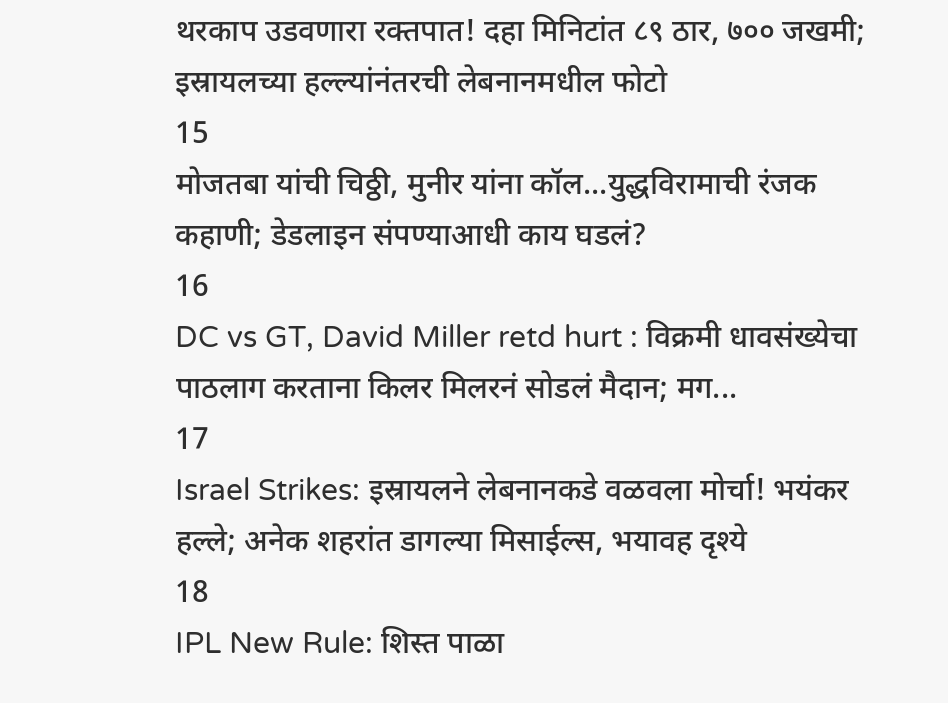थरकाप उडवणारा रक्तपात! दहा मिनिटांत ८९ ठार, ७०० जखमी; इस्रायलच्या हल्ल्यांनंतरची लेबनानमधील फोटो
15
मोजतबा यांची चिठ्ठी, मुनीर यांना कॉल...युद्धविरामाची रंजक कहाणी; डेडलाइन संपण्याआधी काय घडलं?
16
DC vs GT, David Miller retd hurt : विक्रमी धावसंख्येचा पाठलाग करताना किलर मिलरनं सोडलं मैदान; मग...
17
Israel Strikes: इस्रायलने लेबनानकडे वळवला मोर्चा! भयंकर हल्ले; अनेक शहरांत डागल्या मिसाईल्स, भयावह दृश्ये
18
IPL New Rule: शिस्त पाळा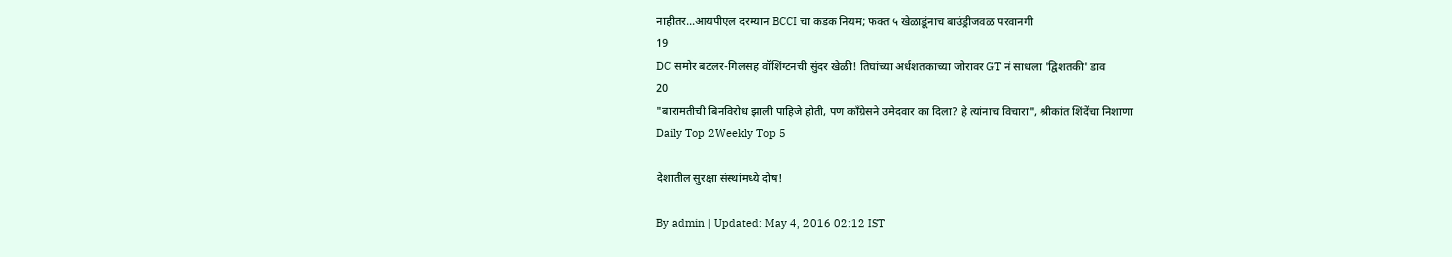नाहीतर…आयपीएल दरम्यान BCCI चा कडक नियम; फक्त ५ खेळाडूंनाच बाउंड्रीजवळ परवानगी
19
DC समोर बटलर-गिलसह वॉशिंग्टनची सुंदर खेळी! तिघांच्या अर्धशतकाच्या जोरावर GT नं साधला 'द्विशतकी' डाव
20
"बारामतीची बिनविरोध झाली पाहिजे होती, पण काँग्रेसने उमेदवार का दिला? हे त्यांनाच विचारा", श्रीकांत शिंदेंचा निशाणा
Daily Top 2Weekly Top 5

देशातील सुरक्षा संस्थांमध्ये दोष!

By admin | Updated: May 4, 2016 02:12 IST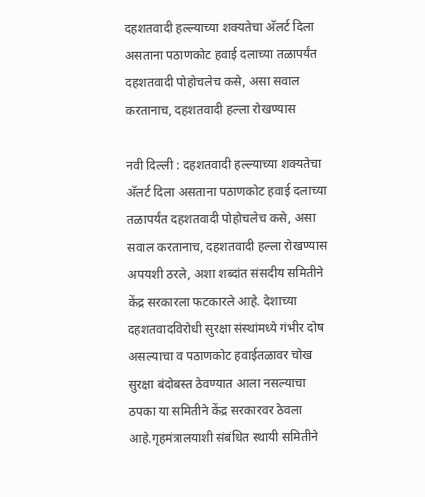दहशतवादी हल्ल्याच्या शक्यतेचा अ‍ॅलर्ट दिला असताना पठाणकोट हवाई दलाच्या तळापर्यंत दहशतवादी पोहोचलेच कसे, असा सवाल करतानाच, दहशतवादी हल्ला रोखण्यास

नवी दिल्ली : दहशतवादी हल्ल्याच्या शक्यतेचा अ‍ॅलर्ट दिला असताना पठाणकोट हवाई दलाच्या तळापर्यंत दहशतवादी पोहोचलेच कसे, असा सवाल करतानाच, दहशतवादी हल्ला रोखण्यास अपयशी ठरले, अशा शब्दांत संसदीय समितीने केंद्र सरकारला फटकारले आहे. देशाच्या दहशतवादविरोधी सुरक्षा संस्थांमध्ये गंभीर दोष असल्याचा व पठाणकोट हवाईतळावर चोख सुरक्षा बंदोबस्त ठेवण्यात आला नसल्याचा ठपका या समितीने केंद्र सरकारवर ठेवला आहे.गृहमंत्रालयाशी संबंधित स्थायी समितीने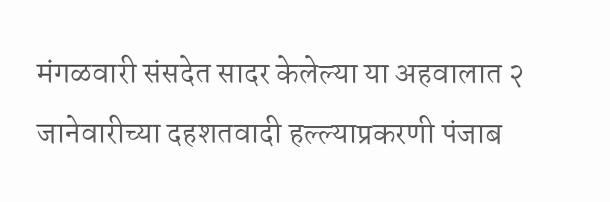मंगळवारी संसदेत सादर केलेल्या या अहवालात २ जानेवारीच्या दहशतवादी हल्ल्याप्रकरणी पंजाब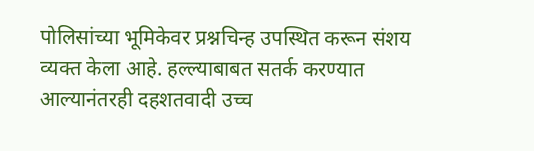पोलिसांच्या भूमिकेवर प्रश्नचिन्ह उपस्थित करून संशय व्यक्त केला आहे. हल्ल्याबाबत सतर्क करण्यात आल्यानंतरही दहशतवादी उच्च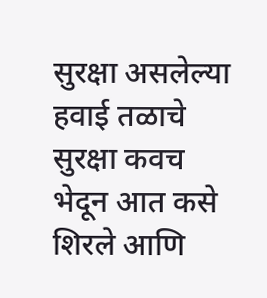सुरक्षा असलेल्या हवाई तळाचे सुरक्षा कवच भेदून आत कसे शिरले आणि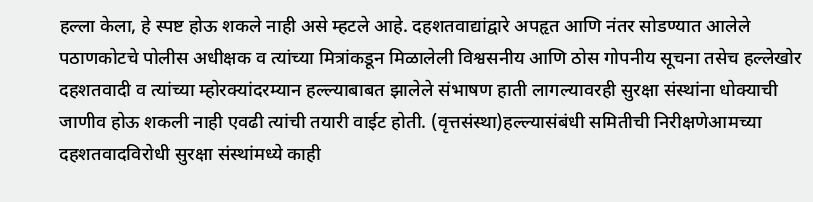हल्ला केला, हे स्पष्ट होऊ शकले नाही असे म्हटले आहे. दहशतवाद्यांद्वारे अपहृत आणि नंतर सोडण्यात आलेले पठाणकोटचे पोलीस अधीक्षक व त्यांच्या मित्रांकडून मिळालेली विश्वसनीय आणि ठोस गोपनीय सूचना तसेच हल्लेखोर दहशतवादी व त्यांच्या म्होरक्यांदरम्यान हल्ल्याबाबत झालेले संभाषण हाती लागल्यावरही सुरक्षा संस्थांना धोक्याची जाणीव होऊ शकली नाही एवढी त्यांची तयारी वाईट होती. (वृत्तसंस्था)हल्ल्यासंबंधी समितीची निरीक्षणेआमच्या दहशतवादविरोधी सुरक्षा संस्थांमध्ये काही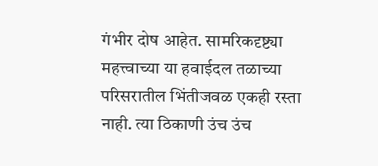गंभीर दोष आहेत. सामरिकदृष्ट्या महत्त्वाच्या या हवाईदल तळाच्या परिसरातील भिंतीजवळ एकही रस्ता नाही. त्या ठिकाणी उंच उंच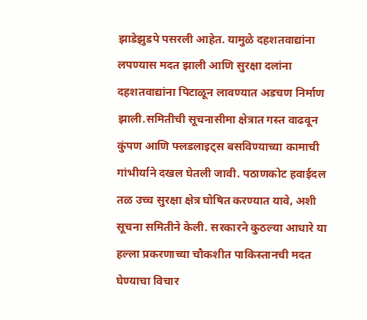झाडेझुडपे पसरली आहेत. यामुळे दहशतवाद्यांना लपण्यास मदत झाली आणि सुरक्षा दलांना दहशतवाद्यांना पिटाळून लावण्यात अडचण निर्माण झाली.समितीची सूचनासीमा क्षेत्रात गस्त वाढवून कुंपण आणि फ्लडलाइट्स बसविण्याच्या कामाची गांभीर्याने दखल घेतली जावी. पठाणकोट हवाईदल तळ उच्च सुरक्षा क्षेत्र घोषित करण्यात यावे, अशी सूचना समितीने केली. सरकारने कुठल्या आधारे या हल्ला प्रकरणाच्या चौकशीत पाकिस्तानची मदत घेण्याचा विचार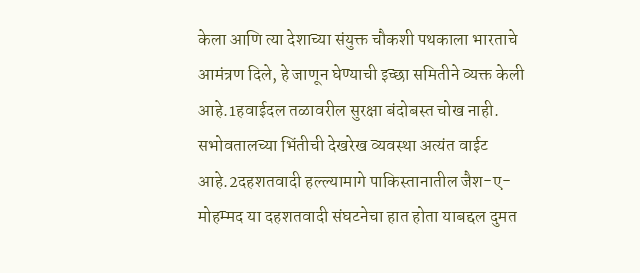केला आणि त्या देशाच्या संयुक्त चौकशी पथकाला भारताचे आमंत्रण दिले, हे जाणून घेण्याची इच्छा समितीने व्यक्त केली आहे.1हवाईदल तळावरील सुरक्षा बंदोबस्त चोख नाही. सभोवतालच्या भिंतीची देखरेख व्यवस्था अत्यंत वाईट आहे.2दहशतवादी हल्ल्यामागे पाकिस्तानातील जैश-ए-मोहम्मद या दहशतवादी संघटनेचा हात होता याबद्दल दुमत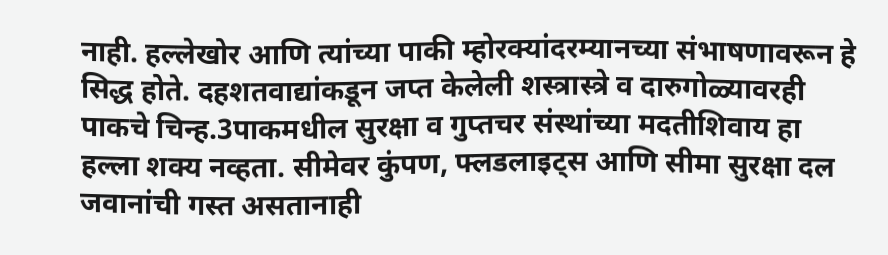नाही. हल्लेखोर आणि त्यांच्या पाकी म्होरक्यांदरम्यानच्या संभाषणावरून हे सिद्ध होते. दहशतवाद्यांकडून जप्त केलेली शस्त्रास्त्रे व दारुगोळ्यावरही पाकचे चिन्ह.3पाकमधील सुरक्षा व गुप्तचर संस्थांच्या मदतीशिवाय हा हल्ला शक्य नव्हता. सीमेवर कुंपण, फ्लडलाइट्स आणि सीमा सुरक्षा दल जवानांची गस्त असतानाही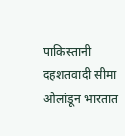पाकिस्तानी दहशतवादी सीमा ओलांडून भारतात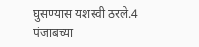घुसण्यास यशस्वी ठरले.4 पंजाबच्या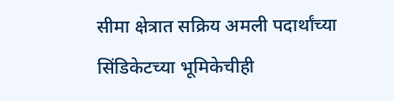सीमा क्षेत्रात सक्रिय अमली पदार्थांच्या सिंडिकेटच्या भूमिकेचीही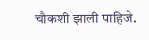चौकशी झाली पाहिजे.